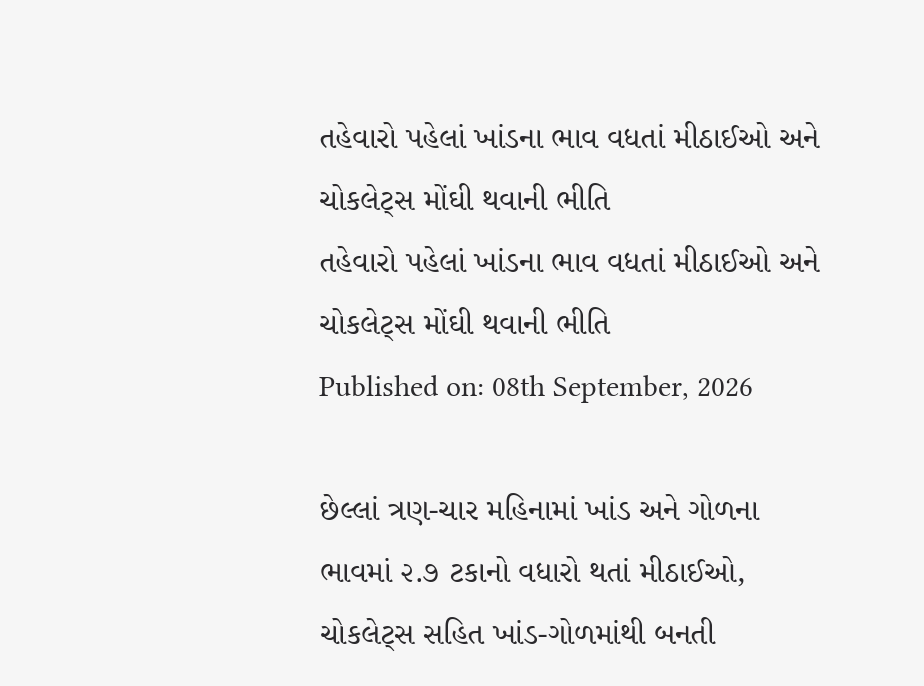તહેવારો પહેલાં ખાંડના ભાવ વધતાં મીઠાઈઓ અને ચોકલેટ્સ મોંઘી થવાની ભીતિ
તહેવારો પહેલાં ખાંડના ભાવ વધતાં મીઠાઈઓ અને ચોકલેટ્સ મોંઘી થવાની ભીતિ
Published on: 08th September, 2026

છેલ્લાં ત્રણ-ચાર મહિનામાં ખાંડ અને ગોળના ભાવમાં ૨.૭ ટકાનો વધારો થતાં મીઠાઈઓ, ચોકલેટ્સ સહિત ખાંડ-ગોળમાંથી બનતી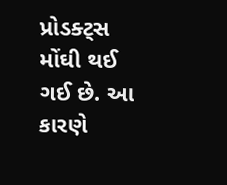પ્રોડક્ટ્સ મોંઘી થઈ ગઈ છે. આ કારણે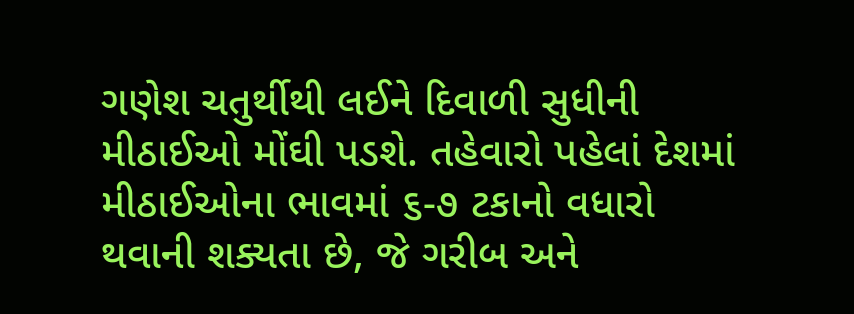ગણેશ ચતુર્થીથી લઈને દિવાળી સુધીની મીઠાઈઓ મોંઘી પડશે. તહેવારો પહેલાં દેશમાં મીઠાઈઓના ભાવમાં ૬-૭ ટકાનો વધારો થવાની શક્યતા છે, જે ગરીબ અને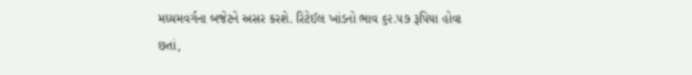મધ્યમવર્ગના બજેટને અસર કરશે. રિટેઈલ ખાંડનો ભાવ ૬૨.૫૭ રૂપિયા હોવા છતાં,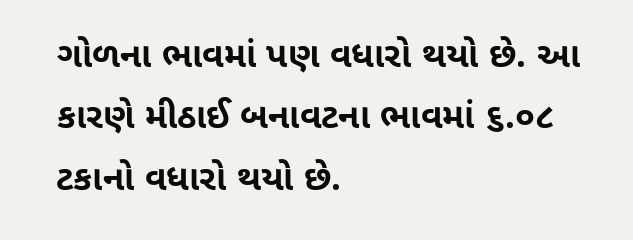ગોળના ભાવમાં પણ વધારો થયો છે. આ કારણે મીઠાઈ બનાવટના ભાવમાં ૬.૦૮ ટકાનો વધારો થયો છે.